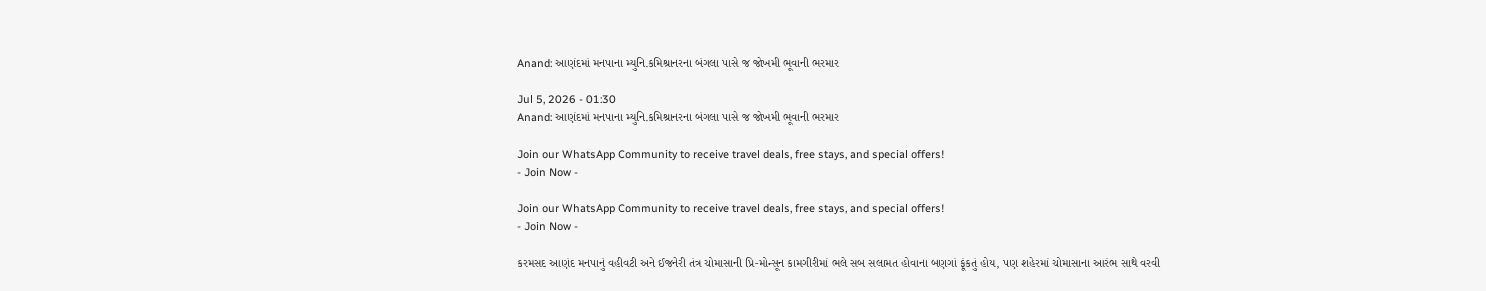Anand: આણંદમાં મનપાના મ્યુનિ.કમિશ્રાનરના બંગલા પાસે જ જોખમી ભૂવાની ભરમાર

Jul 5, 2026 - 01:30
Anand: આણંદમાં મનપાના મ્યુનિ.કમિશ્રાનરના બંગલા પાસે જ જોખમી ભૂવાની ભરમાર

Join our WhatsApp Community to receive travel deals, free stays, and special offers!
- Join Now -

Join our WhatsApp Community to receive travel deals, free stays, and special offers!
- Join Now -

કરમસદ આણંદ મનપાનું વહીવટી અને ઈજનેરી તંત્ર ચોમાસાની પ્રિ-મોન્સૂન કામગીરીમાં ભલે સબ સલામત હોવાના બણગાં ફૂંકતું હોય, પણ શહેરમાં ચોમાસાના આરંભ સાથે વરવી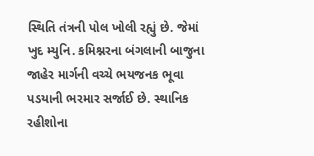સ્થિતિ તંત્રની પોલ ખોલી રહ્યું છે. જેમાં ખુદ મ્યુનિ. કમિશ્નરના બંગલાની બાજુના જાહેર માર્ગની વચ્ચે ભયજનક ભૂવા પડયાની ભરમાર સર્જાઈ છે. સ્થાનિક રહીશોના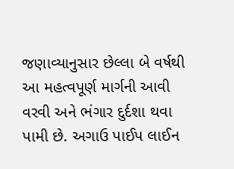જણાવ્યાનુસાર છેલ્લા બે વર્ષથી આ મહત્વપૂર્ણ માર્ગની આવી વરવી અને ભંગાર દુર્દશા થવા પામી છે. અગાઉ પાઈપ લાઈન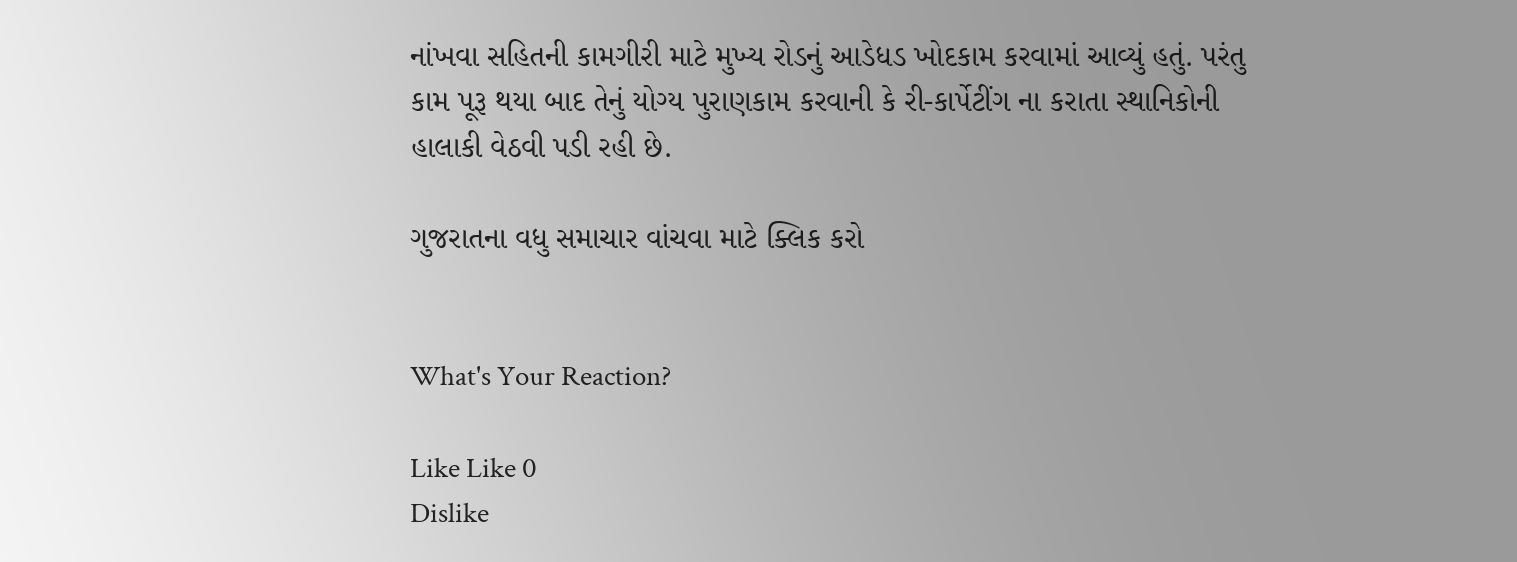નાંખવા સહિતની કામગીરી માટે મુખ્ય રોડનું આડેધડ ખોદકામ કરવામાં આવ્યું હતું. પરંતુ કામ પૂરૂ થયા બાદ તેનું યોગ્ય પુરાણકામ કરવાની કે રી-કાર્પેટીંગ ના કરાતા સ્થાનિકોની હાલાકી વેઠવી પડી રહી છે.

ગુજરાતના વધુ સમાચાર વાંચવા માટે ક્લિક કરો


What's Your Reaction?

Like Like 0
Dislike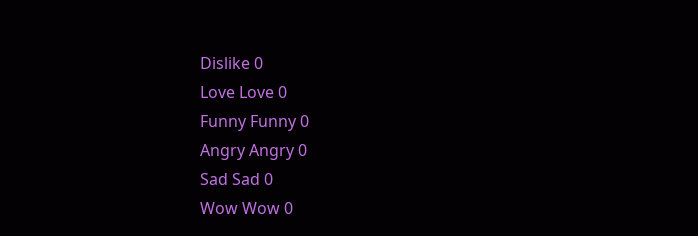Dislike 0
Love Love 0
Funny Funny 0
Angry Angry 0
Sad Sad 0
Wow Wow 0